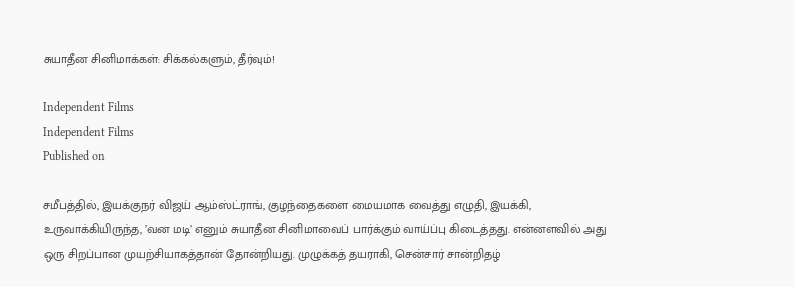சுயாதீன சினிமாக்கள்: சிக்கல்களும், தீர்வும்!

Independent Films
Independent Films
Published on

சமீபத்தில், இயக்குநர் விஜய் ஆம்ஸ்ட்ராங், குழந்தைகளை மையமாக வைத்து எழுதி, இயக்கி, உருவாக்கியிருந்த, ’வன மடி’ எனும் சுயாதீன சினிமாவைப் பார்க்கும் வாய்ப்பு கிடைத்தது. என்னளவில் அது ஒரு சிறப்பான முயற்சியாகத்தான் தோன்றியது. முழுக்கத் தயராகி, சென்சார் சான்றிதழ்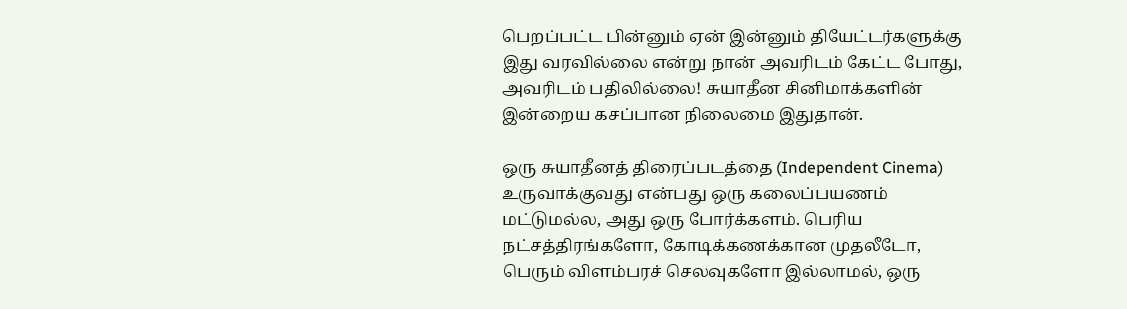பெறப்பட்ட பின்னும் ஏன் இன்னும் தியேட்டர்களுக்கு இது வரவில்லை என்று நான் அவரிடம் கேட்ட போது, அவரிடம் பதிலில்லை! சுயாதீன சினிமாக்களின் இன்றைய கசப்பான நிலைமை இதுதான்.

ஒரு சுயாதீனத் திரைப்படத்தை (Independent Cinema) உருவாக்குவது என்பது ஒரு கலைப்பயணம் மட்டுமல்ல, அது ஒரு போர்க்களம். பெரிய நட்சத்திரங்களோ, கோடிக்கணக்கான முதலீடோ, பெரும் விளம்பரச் செலவுகளோ இல்லாமல், ஒரு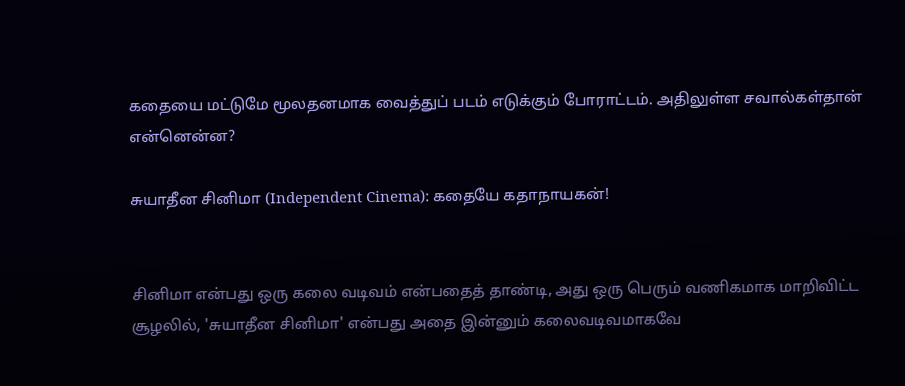கதையை மட்டுமே மூலதனமாக வைத்துப் படம் எடுக்கும் போராட்டம். அதிலுள்ள சவால்கள்தான் என்னென்ன?

சுயாதீன சினிமா (Independent Cinema): கதையே கதாநாயகன்!


சினிமா என்பது ஒரு கலை வடிவம் என்பதைத் தாண்டி, அது ஒரு பெரும் வணிகமாக மாறிவிட்ட சூழலில், 'சுயாதீன சினிமா' என்பது அதை இன்னும் கலைவடிவமாகவே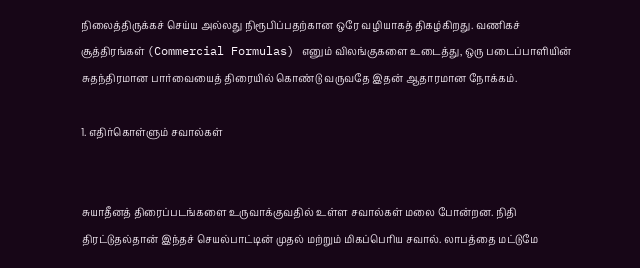நிலைத்திருக்கச் செய்ய அல்லது நிரூபிப்பதற்கான ஒரே வழியாகத் திகழ்கிறது. வணிகச் சூத்திரங்கள் (Commercial Formulas) எனும் விலங்குகளை உடைத்து, ஒரு படைப்பாளியின் சுதந்திரமான பார்வையைத் திரையில் கொண்டு வருவதே இதன் ஆதாரமான நோக்கம்.

1. எதிர்கொள்ளும் சவால்கள்


சுயாதீனத் திரைப்படங்களை உருவாக்குவதில் உள்ள சவால்கள் மலை போன்றன. நிதி திரட்டுதல்தான் இந்தச் செயல்பாட்டின் முதல் மற்றும் மிகப்பெரிய சவால். லாபத்தை மட்டுமே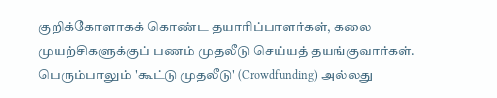குறிக்கோளாகக் கொண்ட தயாரிப்பாளர்கள், கலை முயற்சிகளுக்குப் பணம் முதலீடு செய்யத் தயங்குவார்கள். பெரும்பாலும் 'கூட்டு முதலீடு' (Crowdfunding) அல்லது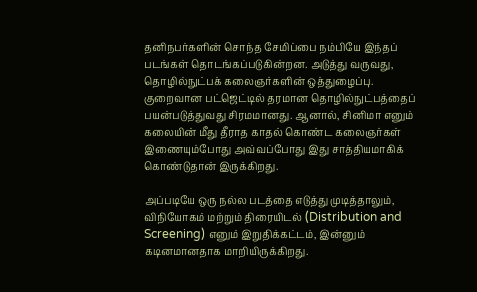தனிநபர்களின் சொந்த சேமிப்பை நம்பியே இந்தப் படங்கள் தொடங்கப்படுகின்றன. அடுத்து வருவது, தொழில்நுட்பக் கலைஞர்களின் ஒத்துழைப்பு. குறைவான பட்ஜெட்டில் தரமான தொழில்நுட்பத்தைப் பயன்படுத்துவது சிரமமானது. ஆனால், சினிமா எனும் கலையின் மீது தீராத காதல் கொண்ட கலைஞர்கள் இணையும்போது அவ்வப்போது இது சாத்தியமாகிக் கொண்டுதான் இருக்கிறது.

அப்படியே ஒரு நல்ல படத்தை எடுத்து முடித்தாலும், விநியோகம் மற்றும் திரையிடல் (Distribution and Screening) எனும் இறுதிக்கட்டம், இன்னும் கடினமானதாக மாறியிருக்கிறது.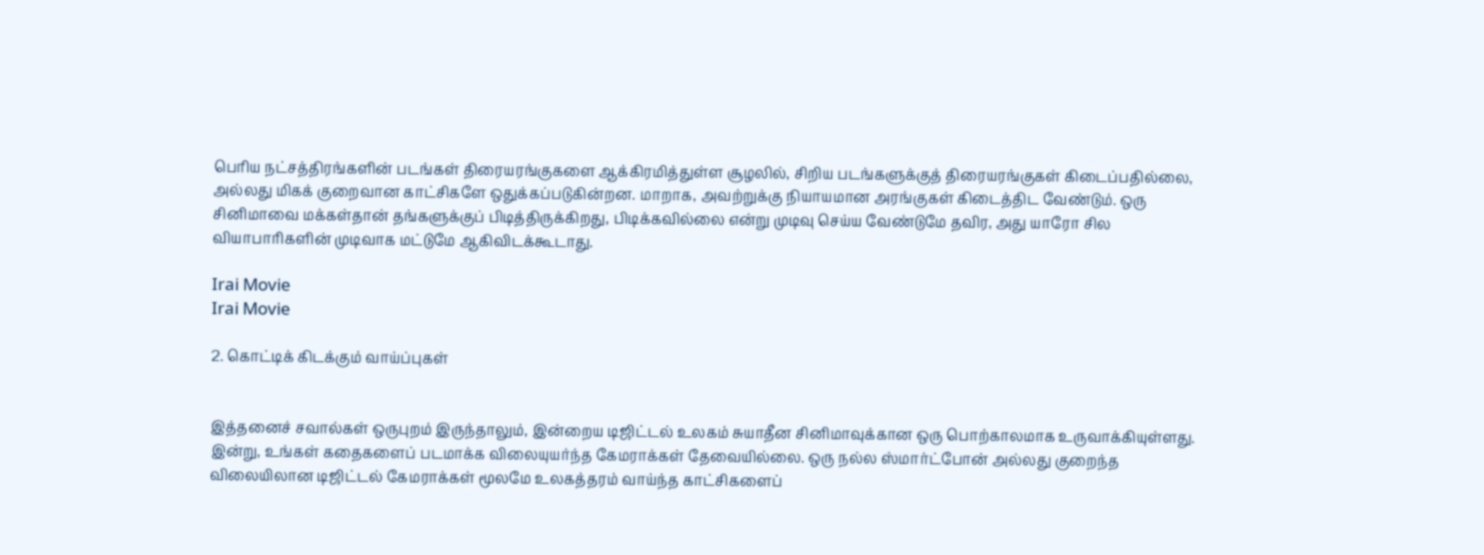பெரிய நட்சத்திரங்களின் படங்கள் திரையரங்குகளை ஆக்கிரமித்துள்ள சூழலில், சிறிய படங்களுக்குத் திரையரங்குகள் கிடைப்பதில்லை, அல்லது மிகக் குறைவான காட்சிகளே ஒதுக்கப்படுகின்றன. மாறாக, அவற்றுக்கு நியாயமான அரங்குகள் கிடைத்திட வேண்டும். ஒரு சினிமாவை மக்கள்தான் தங்களுக்குப் பிடித்திருக்கிறது, பிடிக்கவில்லை என்று முடிவு செய்ய வேண்டுமே தவிர, அது யாரோ சில வியாபாரிகளின் முடிவாக மட்டுமே ஆகிவிடக்கூடாது.

Irai Movie
Irai Movie

2. கொட்டிக் கிடக்கும் வாய்ப்புகள்


இத்தனைச் சவால்கள் ஒருபுறம் இருந்தாலும், இன்றைய டிஜிட்டல் உலகம் சுயாதீன சினிமாவுக்கான ஒரு பொற்காலமாக உருவாக்கியுள்ளது. இன்று, உங்கள் கதைகளைப் படமாக்க விலையுயர்ந்த கேமராக்கள் தேவையில்லை. ஒரு நல்ல ஸ்மார்ட்போன் அல்லது குறைந்த விலையிலான டிஜிட்டல் கேமராக்கள் மூலமே உலகத்தரம் வாய்ந்த காட்சிகளைப்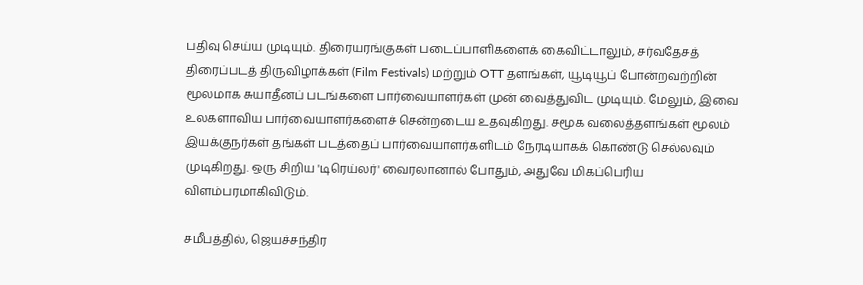பதிவு செய்ய முடியும். திரையரங்குகள் படைப்பாளிகளைக் கைவிட்டாலும், சர்வதேசத் திரைப்படத் திருவிழாக்கள் (Film Festivals) மற்றும் OTT தளங்கள், யூடியூப் போன்றவற்றின் மூலமாக சுயாதீனப் படங்களை பார்வையாளர்கள் முன் வைத்துவிட முடியும். மேலும், இவை உலகளாவிய பார்வையாளர்களைச் சென்றடைய உதவுகிறது. சமூக வலைத்தளங்கள் மூலம் இயக்குநர்கள் தங்கள் படத்தைப் பார்வையாளர்களிடம் நேரடியாகக் கொண்டு செல்லவும் முடிகிறது. ஒரு சிறிய 'டிரெய்லர்' வைரலானால் போதும், அதுவே மிகப்பெரிய விளம்பரமாகிவிடும்.

சமீபத்தில், ஜெயச்சந்திர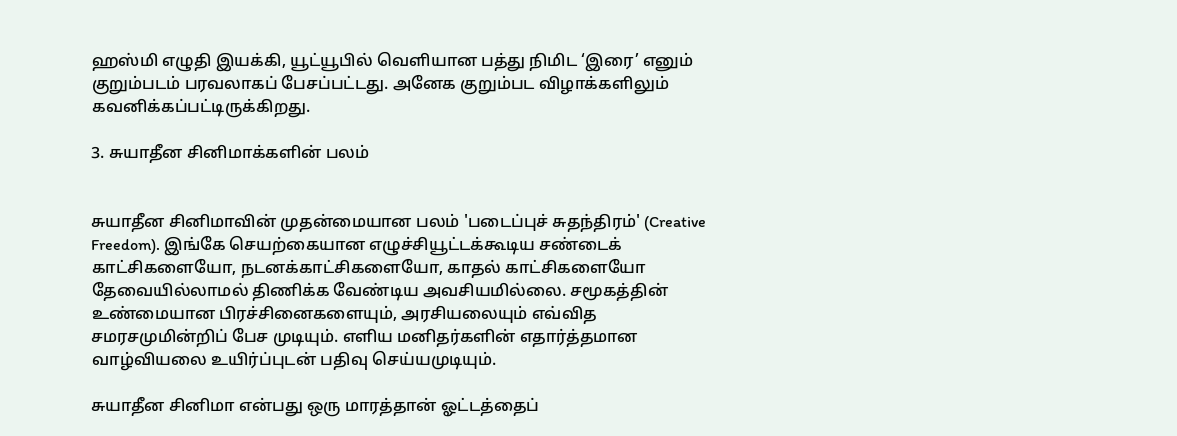ஹஸ்மி எழுதி இயக்கி, யூட்யூபில் வெளியான பத்து நிமிட ‘இரை’ எனும் குறும்படம் பரவலாகப் பேசப்பட்டது. அனேக குறும்பட விழாக்களிலும் கவனிக்கப்பட்டிருக்கிறது.

3. சுயாதீன சினிமாக்களின் பலம்


சுயாதீன சினிமாவின் முதன்மையான பலம் 'படைப்புச் சுதந்திரம்' (Creative Freedom). இங்கே செயற்கையான எழுச்சியூட்டக்கூடிய சண்டைக் காட்சிகளையோ, நடனக்காட்சிகளையோ, காதல் காட்சிகளையோ தேவையில்லாமல் திணிக்க வேண்டிய அவசியமில்லை. சமூகத்தின் உண்மையான பிரச்சினைகளையும், அரசியலையும் எவ்வித சமரசமுமின்றிப் பேச முடியும். எளிய மனிதர்களின் எதார்த்தமான வாழ்வியலை உயிர்ப்புடன் பதிவு செய்யமுடியும்.

சுயாதீன சினிமா என்பது ஒரு மாரத்தான் ஓட்டத்தைப்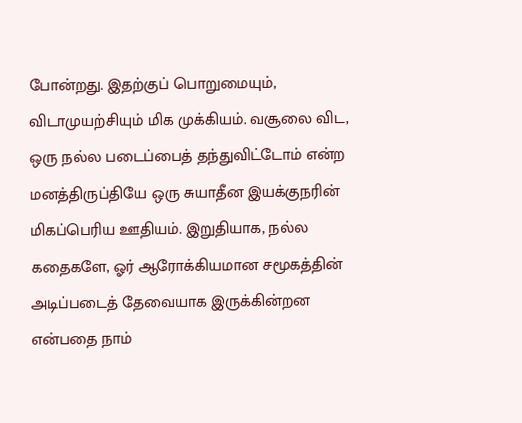போன்றது. இதற்குப் பொறுமையும், விடாமுயற்சியும் மிக முக்கியம். வசூலை விட, ஒரு நல்ல படைப்பைத் தந்துவிட்டோம் என்ற மனத்திருப்தியே ஒரு சுயாதீன இயக்குநரின் மிகப்பெரிய ஊதியம். இறுதியாக, நல்ல கதைகளே, ஓர் ஆரோக்கியமான சமூகத்தின் அடிப்படைத் தேவையாக இருக்கின்றன என்பதை நாம்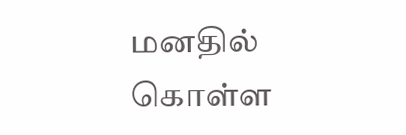மனதில் கொள்ள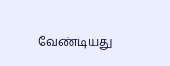வேண்டியது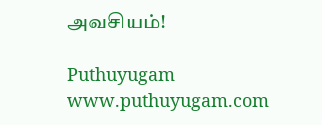அவசியம்!

Puthuyugam
www.puthuyugam.com